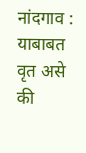नांदगाव : याबाबत वृत असे की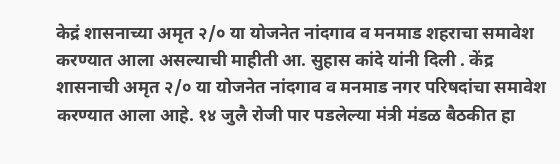केद्रं शासनाच्या अमृत २/० या योजनेत नांदगाव व मनमाड शहराचा समावेश करण्यात आला असल्याची माहीती आ. सुहास कांदे यांनी दिली . केंद्र शासनाची अमृत २/० या योजनेत नांदगाव व मनमाड नगर परिषदांचा समावेश करण्यात आला आहे. १४ जुलै रोजी पार पडलेल्या मंत्री मंडळ बैठकीत हा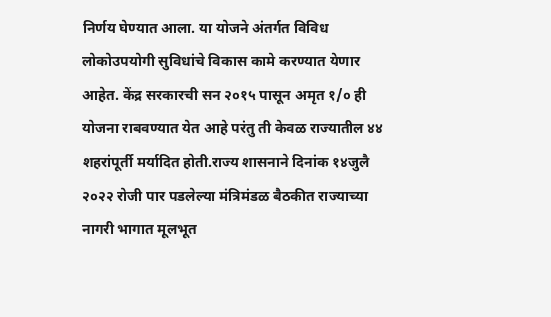निर्णय घेण्यात आला. या योजने अंतर्गत विविध लोकोउपयोगी सुविधांचे विकास कामे करण्यात येणार आहेत. केंद्र सरकारची सन २०१५ पासून अमृत १/० ही योजना राबवण्यात येत आहे परंतु ती केवळ राज्यातील ४४ शहरांपूर्ती मर्यादित होती.राज्य शासनाने दिनांक १४जुलै २०२२ रोजी पार पडलेल्या मंत्रिमंडळ बैठकीत राज्याच्या नागरी भागात मूलभूत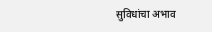सुविधांचा अभाव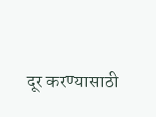दूर करण्यासाठी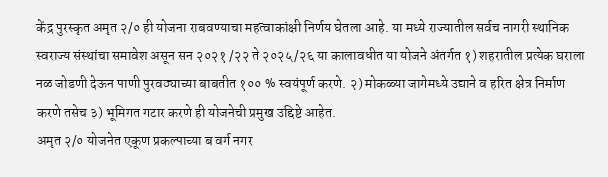केंद्र पुरस्कृत अमृत २/० ही योजना राबवण्याचा महत्वाकांक्षी निर्णय घेतला आहे. या मध्ये राज्यातील सर्वच नागरी स्थानिक स्वराज्य संस्थांचा समावेश असून सन २०२१ /२२ ते २०२५/२६ या कालावधीत या योजने अंतर्गत १) शहरातील प्रत्येक घराला नळ जोडणी देऊन पाणी पुरवठ्याच्या बाबतीत १०० % स्वयंपूर्ण करणे. २) मोकळ्या जागेमध्ये उद्याने व हरित क्षेत्र निर्माण करणे तसेच ३) भूमिगत गटार करणे ही योजनेची प्रमुख उद्दिष्टे आहेत.
अमृत २/० योजनेत एकूण प्रकल्पाच्या ब वर्ग नगर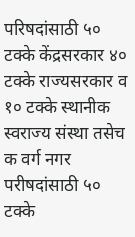परिषदांसाठी ५० टक्के केंद्रसरकार ४० टक्के राज्यसरकार व १० टक्के स्थानीक स्वराज्य संस्था तसेच क वर्ग नगर परीषदांसाठी ५० टक्के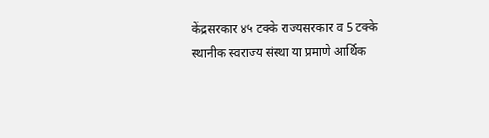केंद्रसरकार ४५ टक्के राज्यसरकार व 5 टक्के स्थानीक स्वराज्य संस्था या प्रमाणे आर्थिक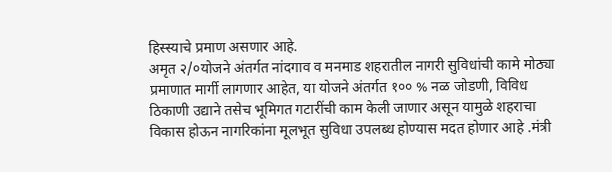हिस्स्याचे प्रमाण असणार आहे.
अमृत २/०योजने अंतर्गत नांदगाव व मनमाड शहरातील नागरी सुविधांची कामे मोठ्या प्रमाणात मार्गी लागणार आहेत, या योजने अंतर्गत १०० % नळ जोडणी, विविध ठिकाणी उद्याने तसेच भूमिगत गटारींची काम केली जाणार असून यामुळे शहराचा विकास होऊन नागरिकांना मूलभूत सुविधा उपलब्ध होण्यास मदत होणार आहे .मंत्री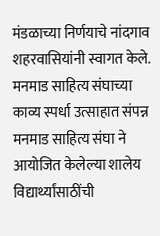मंडळाच्या निर्णयाचे नांदगाव शहरवासियांनी स्वागत केले.
मनमाड साहित्य संघाच्या काव्य स्पर्धा उत्साहात संपन्न
मनमाड साहित्य संघा ने आयोजित केलेल्या शालेय विद्यार्थ्यांसाठींची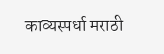काव्यस्पर्धा मराठी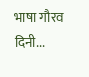भाषा गौरव दिनी...